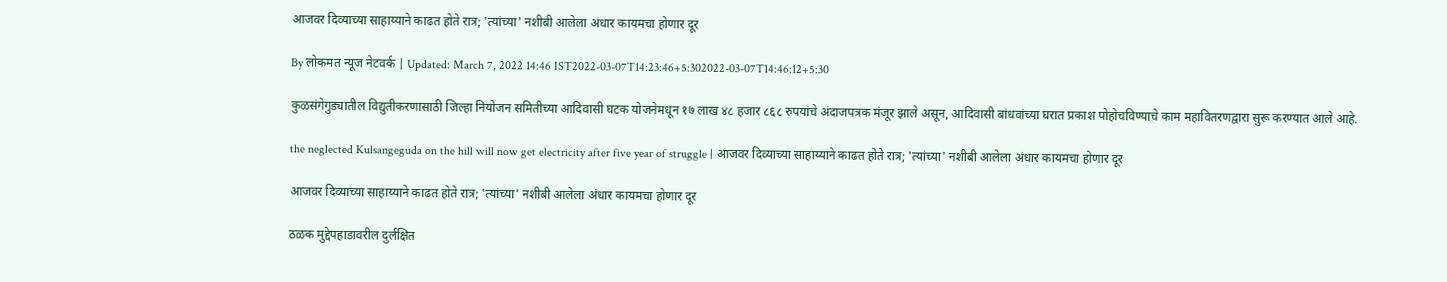आजवर दिव्याच्या साहाय्याने काढत होते रात्र; 'त्यांच्या' नशीबी आलेला अंधार कायमचा होणार दूर

By लोकमत न्यूज नेटवर्क | Updated: March 7, 2022 14:46 IST2022-03-07T14:23:46+5:302022-03-07T14:46:12+5:30

कुळसंगेगुड्यातील विद्युतीकरणासाठी जिल्हा नियोजन समितीच्या आदिवासी घटक योजनेमधून १७ लाख ४८ हजार ८६८ रुपयांचे अंदाजपत्रक मंजूर झाले असून, आदिवासी बांधवांच्या घरात प्रकाश पोहोचविण्याचे काम महावितरणद्वारा सुरू करण्यात आले आहे.

the neglected Kulsangeguda on the hill will now get electricity after five year of struggle | आजवर दिव्याच्या साहाय्याने काढत होते रात्र; 'त्यांच्या' नशीबी आलेला अंधार कायमचा होणार दूर

आजवर दिव्याच्या साहाय्याने काढत होते रात्र; 'त्यांच्या' नशीबी आलेला अंधार कायमचा होणार दूर

ठळक मुद्देपहाडावरील दुर्लक्षित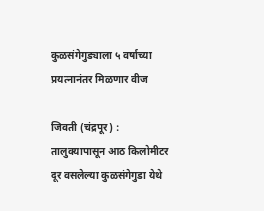कुळसंगेगुड्याला ५ वर्षाच्या प्रयत्नानंतर मिळणार वीज

जिवती (चंद्रपूर) : तालुक्यापासून आठ किलोमीटर दूर वसलेल्या कुळसंगेगुडा येथे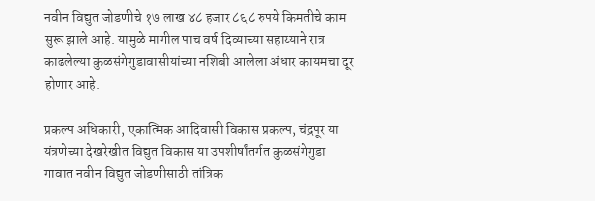नवीन विद्युत जोडणीचे १७ लाख ४८ हजार ८६८ रुपये किमतीचे काम सुरू झाले आहे. यामुळे मागील पाच वर्ष दिव्याच्या सहाय्याने रात्र काढलेल्या कुळसंगेगुडावासीयांच्या नशिबी आलेला अंधार कायमचा दूर होणार आहे.

प्रकल्प अधिकारी, एकात्मिक आदिवासी विकास प्रकल्प, चंद्रपूर या यंत्रणेच्या देखरेखीत विद्युत विकास या उपशीर्षांतर्गत कुळसंगेगुडा गावात नवीन विद्युत जोडणीसाठी तांत्रिक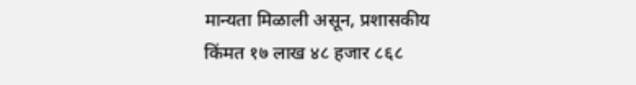मान्यता मिळाली असून, प्रशासकीय किंमत १७ लाख ४८ हजार ८६८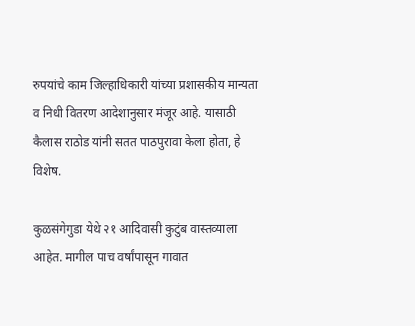रुपयांचे काम जिल्हाधिकारी यांच्या प्रशासकीय मान्यता व निधी वितरण आदेशानुसार मंजूर आहे. यासाठी कैलास राठोड यांनी सतत पाठपुरावा केला होता, हे विशेष.

कुळसंगेगुडा येथे २१ आदिवासी कुटुंब वास्तव्याला आहेत. मागील पाच वर्षांपासून गावात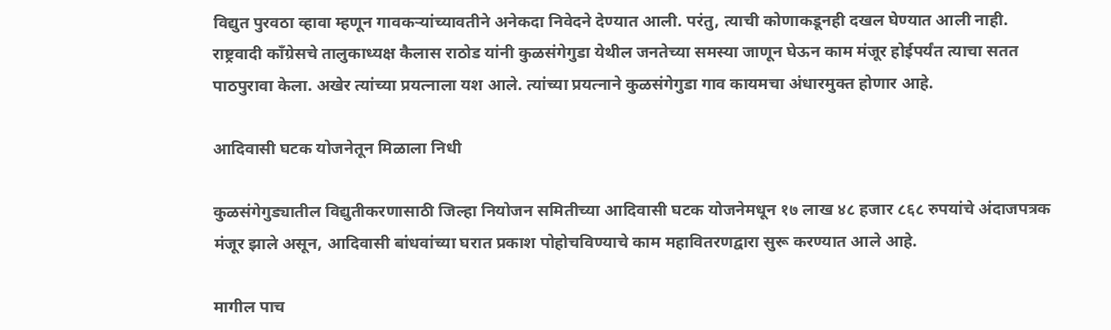विद्युत पुरवठा व्हावा म्हणून गावकऱ्यांच्यावतीने अनेकदा निवेदने देण्यात आली. परंतु, त्याची कोणाकडूनही दखल घेण्यात आली नाही. राष्ट्रवादी कॉंग्रेसचे तालुकाध्यक्ष कैलास राठोड यांनी कुळसंगेगुडा येथील जनतेच्या समस्या जाणून घेऊन काम मंजूर होईपर्यंत त्याचा सतत पाठपुरावा केला. अखेर त्यांच्या प्रयत्नाला यश आले. त्यांच्या प्रयत्नाने कुळसंगेगुडा गाव कायमचा अंधारमुक्त होणार आहे.

आदिवासी घटक योजनेतून मिळाला निधी

कुळसंगेगुड्यातील विद्युतीकरणासाठी जिल्हा नियोजन समितीच्या आदिवासी घटक योजनेमधून १७ लाख ४८ हजार ८६८ रुपयांचे अंदाजपत्रक मंजूर झाले असून, आदिवासी बांधवांच्या घरात प्रकाश पोहोचविण्याचे काम महावितरणद्वारा सुरू करण्यात आले आहे.

मागील पाच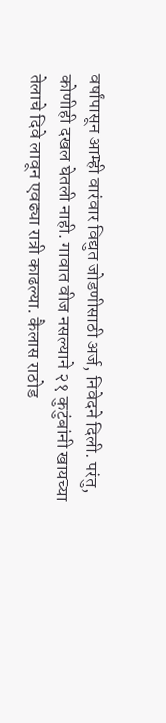वर्षांपासून आम्ही वारंवार विद्युत जोडणीसाठी अर्ज, निवेदने दिली. परंतु, कोणीही दखल घेतली नाही. गावात वीज नसल्याने २१ कुटुंबांनी खायच्या तेलाचे दिवे लावून एवढ्या रात्री काढल्या. कैलास राठोड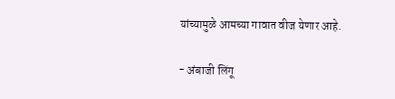यांच्यामुळे आमच्या गावात वीज येणार आहे.

- अंबाजी लिंगू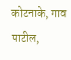कोटनाके, गाव पाटील,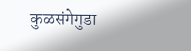कुळसंगेगुडा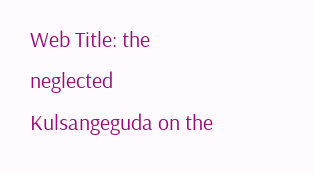Web Title: the neglected Kulsangeguda on the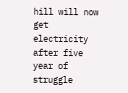hill will now get electricity after five year of struggle